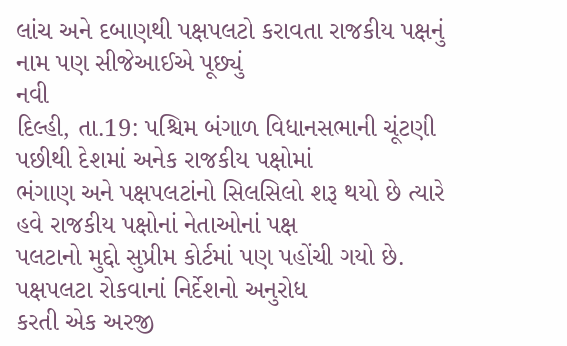લાંચ અને દબાણથી પક્ષપલટો કરાવતા રાજકીય પક્ષનું નામ પણ સીજેઆઈએ પૂછ્યું
નવી
દિલ્હી, તા.19: પશ્ચિમ બંગાળ વિધાનસભાની ચૂંટણી પછીથી દેશમાં અનેક રાજકીય પક્ષોમાં
ભંગાણ અને પક્ષપલટાંનો સિલસિલો શરૂ થયો છે ત્યારે હવે રાજકીય પક્ષોનાં નેતાઓનાં પક્ષ
પલટાનો મુદ્દો સુપ્રીમ કોર્ટમાં પણ પહોંચી ગયો છે. પક્ષપલટા રોકવાનાં નિર્દેશનો અનુરોધ
કરતી એક અરજી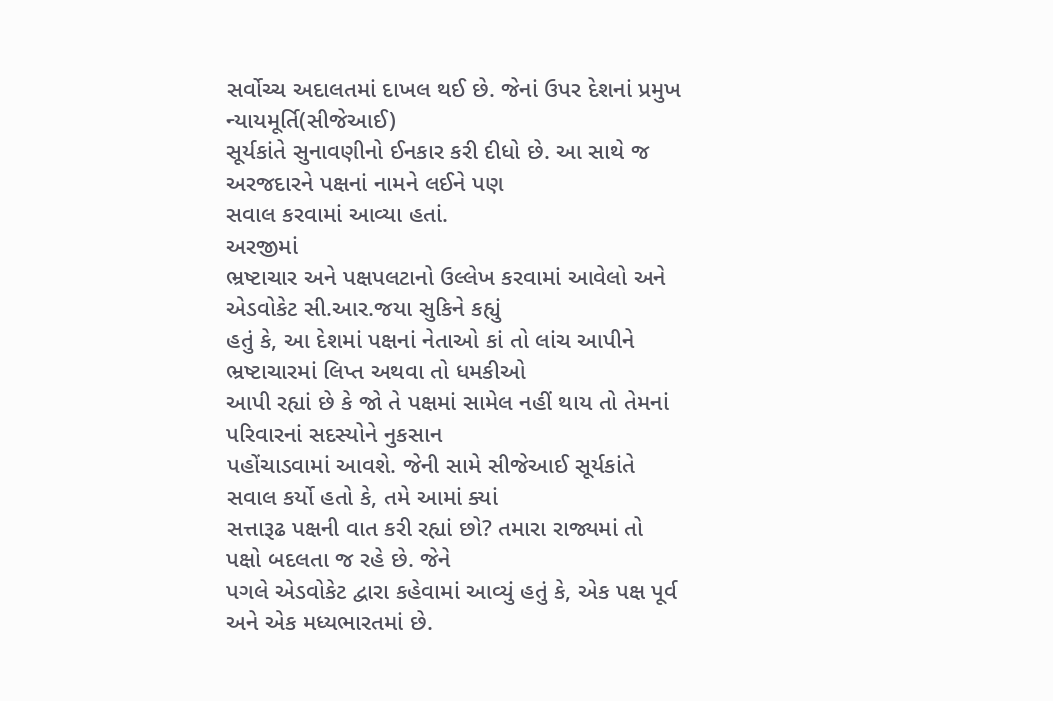સર્વોચ્ચ અદાલતમાં દાખલ થઈ છે. જેનાં ઉપર દેશનાં પ્રમુખ ન્યાયમૂર્તિ(સીજેઆઈ)
સૂર્યકાંતે સુનાવણીનો ઈનકાર કરી દીધો છે. આ સાથે જ અરજદારને પક્ષનાં નામને લઈને પણ
સવાલ કરવામાં આવ્યા હતાં.
અરજીમાં
ભ્રષ્ટાચાર અને પક્ષપલટાનો ઉલ્લેખ કરવામાં આવેલો અને એડવોકેટ સી.આર.જયા સુકિને કહ્યું
હતું કે, આ દેશમાં પક્ષનાં નેતાઓ કાં તો લાંચ આપીને ભ્રષ્ટાચારમાં લિપ્ત અથવા તો ધમકીઓ
આપી રહ્યાં છે કે જો તે પક્ષમાં સામેલ નહીં થાય તો તેમનાં પરિવારનાં સદસ્યોને નુકસાન
પહોંચાડવામાં આવશે. જેની સામે સીજેઆઈ સૂર્યકાંતે સવાલ કર્યો હતો કે, તમે આમાં ક્યાં
સત્તારૂઢ પક્ષની વાત કરી રહ્યાં છો? તમારા રાજ્યમાં તો પક્ષો બદલતા જ રહે છે. જેને
પગલે એડવોકેટ દ્વારા કહેવામાં આવ્યું હતું કે, એક પક્ષ પૂર્વ અને એક મધ્યભારતમાં છે.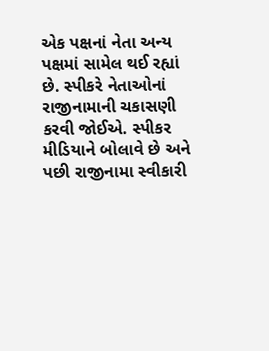એક પક્ષનાં નેતા અન્ય પક્ષમાં સામેલ થઈ રહ્યાં છે. સ્પીકરે નેતાઓનાં રાજીનામાની ચકાસણી
કરવી જોઈએ. સ્પીકર મીડિયાને બોલાવે છે અને પછી રાજીનામા સ્વીકારી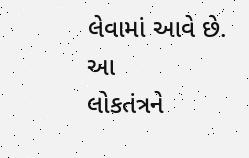લેવામાં આવે છે. આ
લોકતંત્રને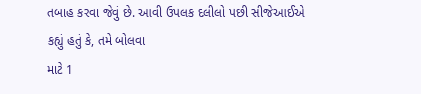તબાહ કરવા જેવું છે. આવી ઉપલક દલીલો પછી સીજેઆઈએ કહ્યું હતું કે, તમે બોલવા
માટે 1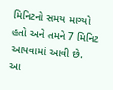મિનિટનો સમય માગ્યો હતો અને તમને 7 મિનિટ આપવામાં આવી છે. આ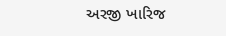અરજી ખારિજ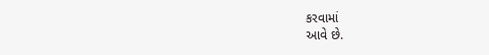કરવામાં
આવે છે.